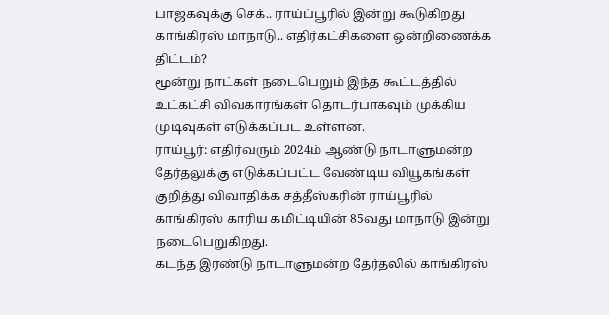பாஜகவுக்கு செக்.. ராய்ப்பூரில் இன்று கூடுகிறது காங்கிரஸ் மாநாடு.. எதிர்கட்சிகளை ஒன்றிணைக்க திட்டம்?
மூன்று நாட்கள் நடைபெறும் இந்த கூட்டத்தில் உட்கட்சி விவகாரங்கள் தொடர்பாகவும் முக்கிய முடிவுகள் எடுக்கப்பட உள்ளன.
ராய்பூர்: எதிர்வரும் 2024ம் ஆண்டு நாடாளுமன்ற தேர்தலுக்கு எடுக்கப்பட்ட வேண்டிய வியூகங்கள் குறித்து விவாதிக்க சத்தீஸ்கரின் ராய்பூரில் காங்கிரஸ் காரிய கமிட்டியின் 85வது மாநாடு இன்று நடைபெறுகிறது.
கடந்த இரண்டு நாடாளுமன்ற தேர்தலில் காங்கிரஸ்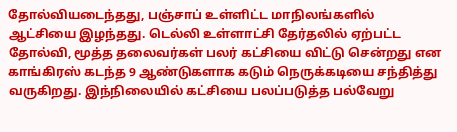தோல்வியடைந்தது, பஞ்சாப் உள்ளிட்ட மாநிலங்களில் ஆட்சியை இழந்தது. டெல்லி உள்ளாட்சி தேர்தலில் ஏற்பட்ட தோல்வி, மூத்த தலைவர்கள் பலர் கட்சியை விட்டு சென்றது என காங்கிரஸ் கடந்த 9 ஆண்டுகளாக கடும் நெருக்கடியை சந்தித்து வருகிறது. இந்நிலையில் கட்சியை பலப்படுத்த பல்வேறு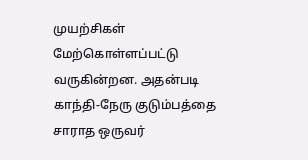முயற்சிகள் மேற்கொள்ளப்பட்டு வருகின்றன. அதன்படி காந்தி-நேரு குடும்பத்தை சாராத ஒருவர்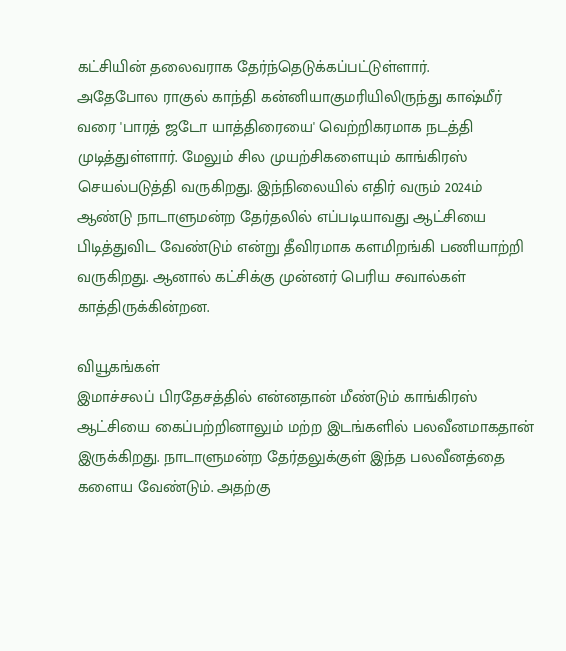கட்சியின் தலைவராக தேர்ந்தெடுக்கப்பட்டுள்ளார்.
அதேபோல ராகுல் காந்தி கன்னியாகுமரியிலிருந்து காஷ்மீர் வரை 'பாரத் ஜடோ யாத்திரையை' வெற்றிகரமாக நடத்தி முடித்துள்ளார். மேலும் சில முயற்சிகளையும் காங்கிரஸ் செயல்படுத்தி வருகிறது. இந்நிலையில் எதிர் வரும் 2024ம் ஆண்டு நாடாளுமன்ற தேர்தலில் எப்படியாவது ஆட்சியை பிடித்துவிட வேண்டும் என்று தீவிரமாக களமிறங்கி பணியாற்றி வருகிறது. ஆனால் கட்சிக்கு முன்னர் பெரிய சவால்கள் காத்திருக்கின்றன.

வியூகங்கள்
இமாச்சலப் பிரதேசத்தில் என்னதான் மீண்டும் காங்கிரஸ் ஆட்சியை கைப்பற்றினாலும் மற்ற இடங்களில் பலவீனமாகதான் இருக்கிறது. நாடாளுமன்ற தேர்தலுக்குள் இந்த பலவீனத்தை களைய வேண்டும். அதற்கு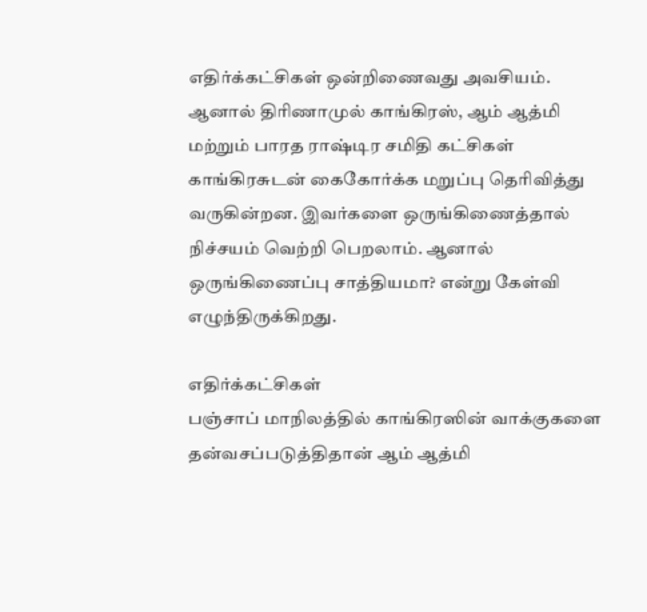எதிர்க்கட்சிகள் ஒன்றிணைவது அவசியம். ஆனால் திரிணாமுல் காங்கிரஸ், ஆம் ஆத்மி மற்றும் பாரத ராஷ்டிர சமிதி கட்சிகள் காங்கிரசுடன் கைகோர்க்க மறுப்பு தெரிவித்து வருகின்றன. இவர்களை ஒருங்கிணைத்தால் நிச்சயம் வெற்றி பெறலாம். ஆனால் ஒருங்கிணைப்பு சாத்தியமா? என்று கேள்வி எழுந்திருக்கிறது.

எதிர்க்கட்சிகள்
பஞ்சாப் மாநிலத்தில் காங்கிரஸின் வாக்குகளை தன்வசப்படுத்திதான் ஆம் ஆத்மி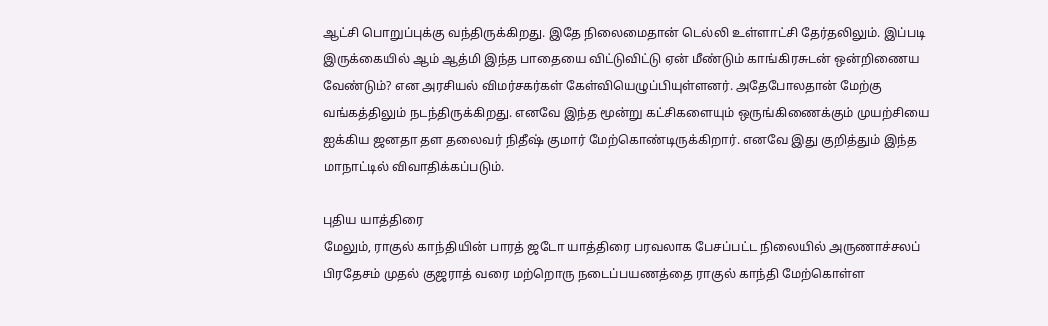ஆட்சி பொறுப்புக்கு வந்திருக்கிறது. இதே நிலைமைதான் டெல்லி உள்ளாட்சி தேர்தலிலும். இப்படி இருக்கையில் ஆம் ஆத்மி இந்த பாதையை விட்டுவிட்டு ஏன் மீண்டும் காங்கிரசுடன் ஒன்றிணைய வேண்டும்? என அரசியல் விமர்சகர்கள் கேள்வியெழுப்பியுள்ளனர். அதேபோலதான் மேற்கு வங்கத்திலும் நடந்திருக்கிறது. எனவே இந்த மூன்று கட்சிகளையும் ஒருங்கிணைக்கும் முயற்சியை ஐக்கிய ஜனதா தள தலைவர் நிதீஷ் குமார் மேற்கொண்டிருக்கிறார். எனவே இது குறித்தும் இந்த மாநாட்டில் விவாதிக்கப்படும்.

புதிய யாத்திரை
மேலும், ராகுல் காந்தியின் பாரத் ஜடோ யாத்திரை பரவலாக பேசப்பட்ட நிலையில் அருணாச்சலப் பிரதேசம் முதல் குஜராத் வரை மற்றொரு நடைப்பயணத்தை ராகுல் காந்தி மேற்கொள்ள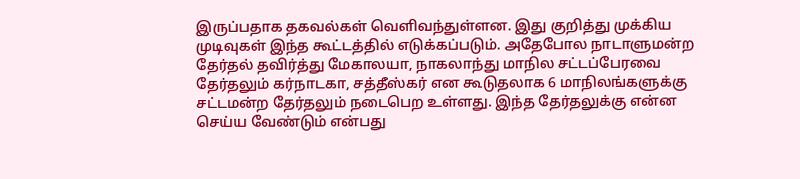இருப்பதாக தகவல்கள் வெளிவந்துள்ளன. இது குறித்து முக்கிய முடிவுகள் இந்த கூட்டத்தில் எடுக்கப்படும். அதேபோல நாடாளுமன்ற தேர்தல் தவிர்த்து மேகாலயா, நாகலாந்து மாநில சட்டப்பேரவை தேர்தலும் கர்நாடகா, சத்தீஸ்கர் என கூடுதலாக 6 மாநிலங்களுக்கு சட்டமன்ற தேர்தலும் நடைபெற உள்ளது. இந்த தேர்தலுக்கு என்ன செய்ய வேண்டும் என்பது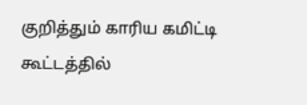குறித்தும் காரிய கமிட்டி கூட்டத்தில்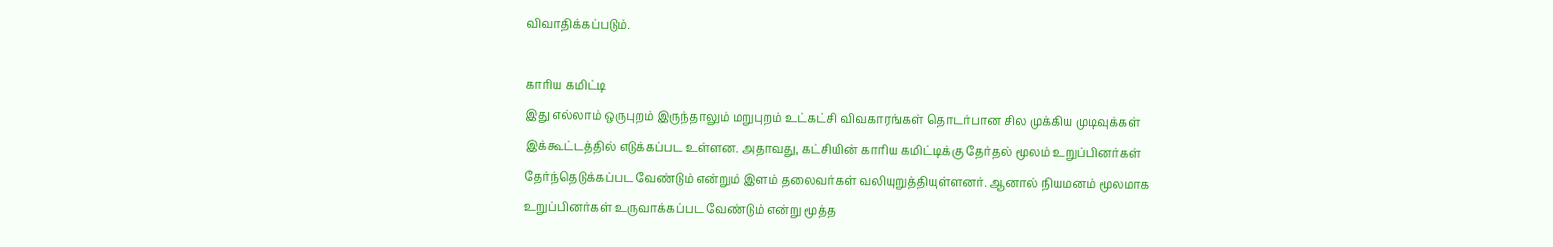விவாதிக்கப்படும்.

காரிய கமிட்டி
இது எல்லாம் ஒருபுறம் இருந்தாலும் மறுபுறம் உட்கட்சி விவகாரங்கள் தொடர்பான சில முக்கிய முடிவுக்கள் இக்கூட்டத்தில் எடுக்கப்பட உள்ளன. அதாவது, கட்சியின் காரிய கமிட்டிக்கு தேர்தல் மூலம் உறுப்பினர்கள் தேர்ந்தெடுக்கப்பட வேண்டும் என்றும் இளம் தலைவர்கள் வலியுறுத்தியுள்ளனர். ஆனால் நியமனம் மூலமாக உறுப்பினர்கள் உருவாக்கப்பட வேண்டும் என்று மூத்த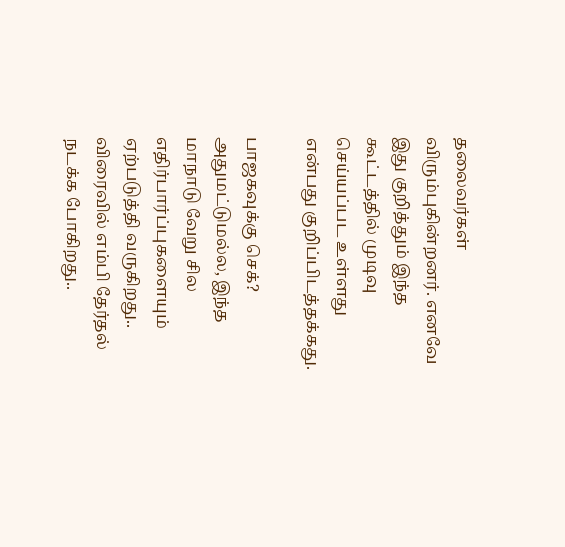தலைவர்கள் விரும்புகின்றனர். எனவே இது குறித்தும் இந்த கூட்டத்தில் முடிவு செய்யப்பட உள்ளது என்பது குறிப்பிடத்தக்கது.

பாஜகவுக்கு செக்?
அதுமட்டுமல்ல, இந்த மாநாடு வேறு சில எதிர்பார்ப்புகளையும் ஏற்படுத்தி வருகிறது.. விரைவில் எம்பி தேர்தல் நடக்க போகிறது..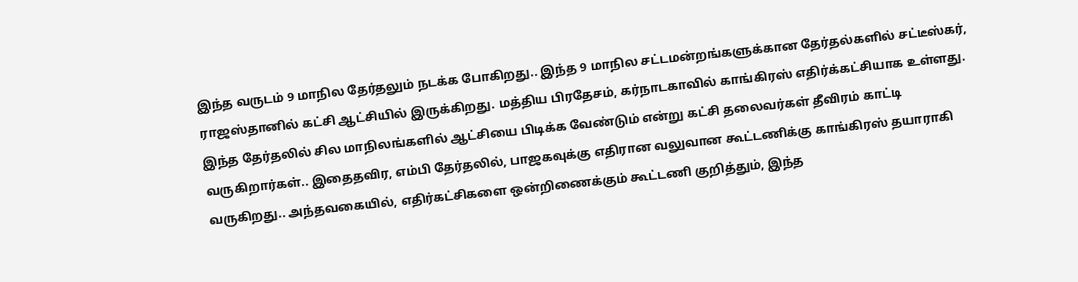இந்த வருடம் 9 மாநில தேர்தலும் நடக்க போகிறது.. இந்த 9 மாநில சட்டமன்றங்களுக்கான தேர்தல்களில் சட்டீஸ்கர், ராஜஸ்தானில் கட்சி ஆட்சியில் இருக்கிறது. மத்திய பிரதேசம், கர்நாடகாவில் காங்கிரஸ் எதிர்க்கட்சியாக உள்ளது. இந்த தேர்தலில் சில மாநிலங்களில் ஆட்சியை பிடிக்க வேண்டும் என்று கட்சி தலைவர்கள் தீவிரம் காட்டி வருகிறார்கள்.. இதைதவிர, எம்பி தேர்தலில், பாஜகவுக்கு எதிரான வலுவான கூட்டணிக்கு காங்கிரஸ் தயாராகி வருகிறது.. அந்தவகையில், எதிர்கட்சிகளை ஒன்றிணைக்கும் கூட்டணி குறித்தும், இந்த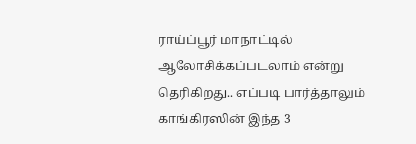ராய்ப்பூர் மாநாட்டில் ஆலோசிக்கப்படலாம் என்று தெரிகிறது.. எப்படி பார்த்தாலும் காங்கிரஸின் இந்த 3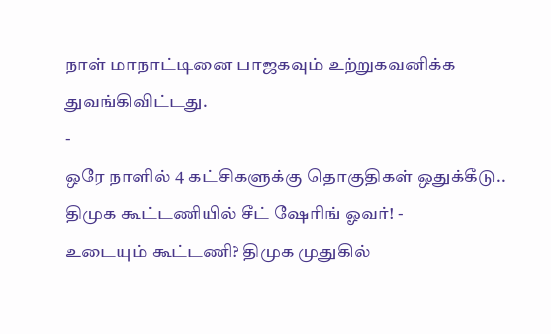நாள் மாநாட்டினை பாஜகவும் உற்றுகவனிக்க துவங்கிவிட்டது.
-
ஒரே நாளில் 4 கட்சிகளுக்கு தொகுதிகள் ஒதுக்கீடு.. திமுக கூட்டணியில் சீட் ஷேரிங் ஓவர்! -
உடையும் கூட்டணி? திமுக முதுகில்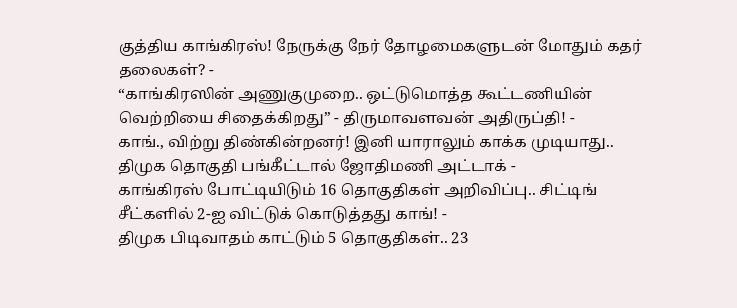குத்திய காங்கிரஸ்! நேருக்கு நேர் தோழமைகளுடன் மோதும் கதர் தலைகள்? -
“காங்கிரஸின் அணுகுமுறை.. ஒட்டுமொத்த கூட்டணியின் வெற்றியை சிதைக்கிறது” - திருமாவளவன் அதிருப்தி! -
காங்., விற்று திண்கின்றனர்! இனி யாராலும் காக்க முடியாது.. திமுக தொகுதி பங்கீட்டால் ஜோதிமணி அட்டாக் -
காங்கிரஸ் போட்டியிடும் 16 தொகுதிகள் அறிவிப்பு.. சிட்டிங் சீட்களில் 2-ஐ விட்டுக் கொடுத்தது காங்! -
திமுக பிடிவாதம் காட்டும் 5 தொகுதிகள்.. 23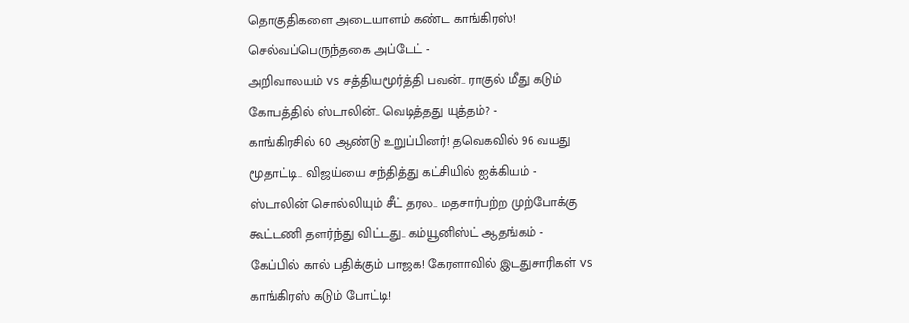தொகுதிகளை அடையாளம் கண்ட காங்கிரஸ்! செல்வப்பெருந்தகை அப்டேட் -
அறிவாலயம் vs சத்தியமூர்த்தி பவன்.. ராகுல் மீது கடும் கோபத்தில் ஸ்டாலின்.. வெடித்தது யுத்தம்? -
காங்கிரசில் 60 ஆண்டு உறுப்பினர்! தவெகவில் 96 வயது மூதாட்டி.. விஜய்யை சந்தித்து கட்சியில் ஐக்கியம் -
ஸ்டாலின் சொல்லியும் சீட் தரல.. மதசார்பற்ற முற்போக்கு கூட்டணி தளர்ந்து விட்டது.. கம்யூனிஸ்ட் ஆதங்கம் -
கேப்பில் கால் பதிக்கும் பாஜக! கேரளாவில் இடதுசாரிகள் vs காங்கிரஸ் கடும் போட்டி!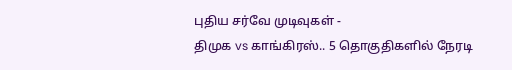புதிய சர்வே முடிவுகள் -
திமுக vs காங்கிரஸ்.. 5 தொகுதிகளில் நேரடி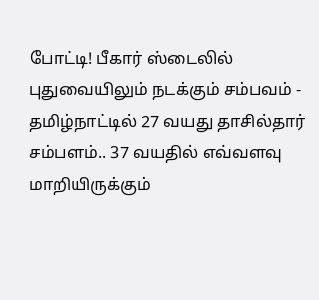போட்டி! பீகார் ஸ்டைலில் புதுவையிலும் நடக்கும் சம்பவம் -
தமிழ்நாட்டில் 27 வயது தாசில்தார் சம்பளம்.. 37 வயதில் எவ்வளவு மாறியிருக்கும்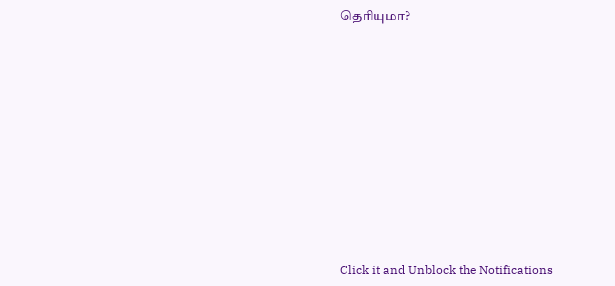தெரியுமா?












Click it and Unblock the Notifications